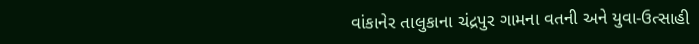વાંકાનેર તાલુકાના ચંદ્રપુર ગામના વતની અને યુવા-ઉત્સાહી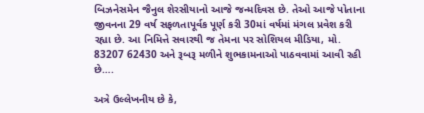બિઝનેસમેન જૈનુલ શેરસીયાનો આજે જન્મદિવસ છે. તેઓ આજે પોતાના જીવનના 29 વર્ષ સફળતાપૂર્વક પૂર્ણ કરી 30માં વર્ષમાં મંગલ પ્રવેશ કરી રહ્યા છે. આ નિમિત્તે સવારથી જ તેમના પર સોશિયલ મીડિયા, મો. 83207 62430 અને રૂબરૂ મળીને શુભકામનાઓ પાઠવવામાં આવી રહી છે….

અત્રે ઉલ્લેખનીય છે કે,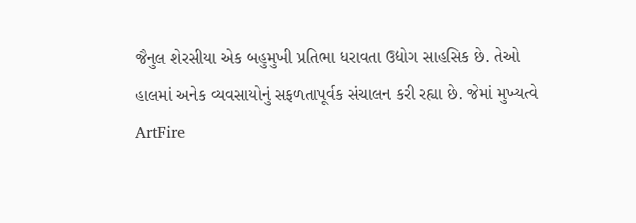જૈનુલ શેરસીયા એક બહુમુખી પ્રતિભા ધરાવતા ઉદ્યોગ સાહસિક છે. તેઓ હાલમાં અનેક વ્યવસાયોનું સફળતાપૂર્વક સંચાલન કરી રહ્યા છે. જેમાં મુખ્યત્વે ArtFire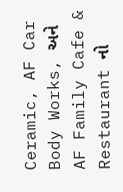Ceramic, AF Car Body Works, અને AF Family Cafe & Restaurant નો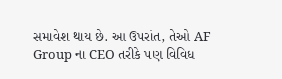સમાવેશ થાય છે. આ ઉપરાંત, તેઓ AF Group ના CEO તરીકે પણ વિવિધ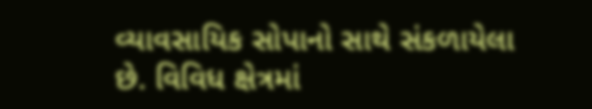વ્યાવસાયિક સોપાનો સાથે સંકળાયેલા છે. વિવિધ ક્ષેત્રમાં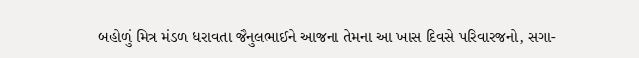બહોળું મિત્ર મંડળ ધરાવતા જૈનુલભાઈને આજના તેમના આ ખાસ દિવસે પરિવારજનો, સગા-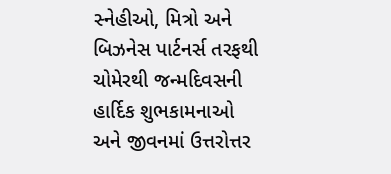સ્નેહીઓ, મિત્રો અને બિઝનેસ પાર્ટનર્સ તરફથી ચોમેરથી જન્મદિવસની હાર્દિક શુભકામનાઓ અને જીવનમાં ઉત્તરોત્તર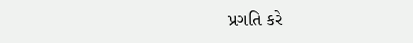પ્રગતિ કરે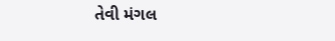તેવી મંગલ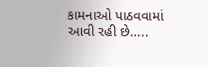કામનાઓ પાઠવવામાં આવી રહી છે…..